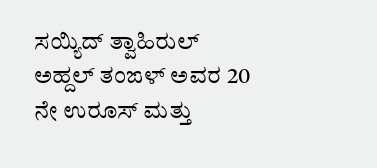ಸಯ್ಯಿದ್ ತ್ವಾಹಿರುಲ್ ಅಹ್ದಲ್ ತಂಙಳ್ ಅವರ 20 ನೇ ಉರೂಸ್ ಮತ್ತು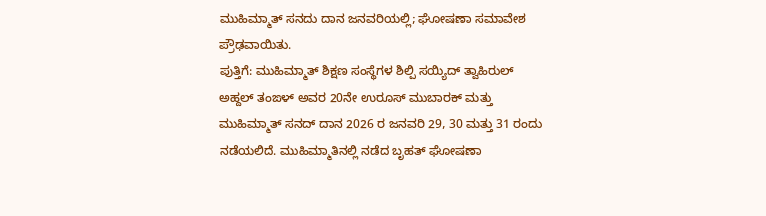ಮುಹಿಮ್ಮಾತ್ ಸನದು ದಾನ ಜನವರಿಯಲ್ಲಿ; ಘೋಷಣಾ ಸಮಾವೇಶ ಪ್ರೌಢವಾಯಿತು.
ಪುತ್ತಿಗೆ: ಮುಹಿಮ್ಮಾತ್ ಶಿಕ್ಷಣ ಸಂಸ್ಥೆಗಳ ಶಿಲ್ಪಿ ಸಯ್ಯಿದ್ ತ್ವಾಹಿರುಲ್ ಅಹ್ದಲ್ ತಂಙಳ್ ಅವರ 20ನೇ ಉರೂಸ್ ಮುಬಾರಕ್ ಮತ್ತು ಮುಹಿಮ್ಮಾತ್ ಸನದ್ ದಾನ 2026 ರ ಜನವರಿ 29, 30 ಮತ್ತು 31 ರಂದು ನಡೆಯಲಿದೆ. ಮುಹಿಮ್ಮಾತಿನಲ್ಲಿ ನಡೆದ ಬೃಹತ್ ಘೋಷಣಾ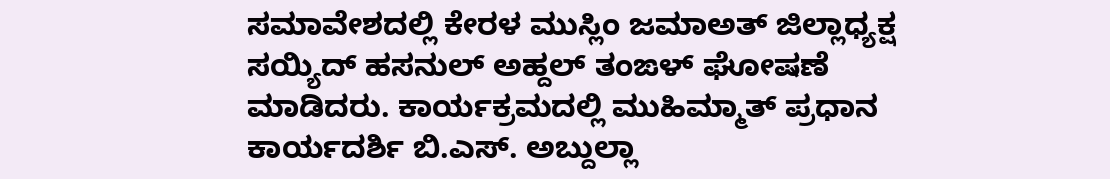ಸಮಾವೇಶದಲ್ಲಿ ಕೇರಳ ಮುಸ್ಲಿಂ ಜಮಾಅತ್ ಜಿಲ್ಲಾಧ್ಯಕ್ಷ ಸಯ್ಯಿದ್ ಹಸನುಲ್ ಅಹ್ದಲ್ ತಂಙಳ್ ಘೋಷಣೆ ಮಾಡಿದರು. ಕಾರ್ಯಕ್ರಮದಲ್ಲಿ ಮುಹಿಮ್ಮಾತ್ ಪ್ರಧಾನ ಕಾರ್ಯದರ್ಶಿ ಬಿ.ಎಸ್. ಅಬ್ದುಲ್ಲಾ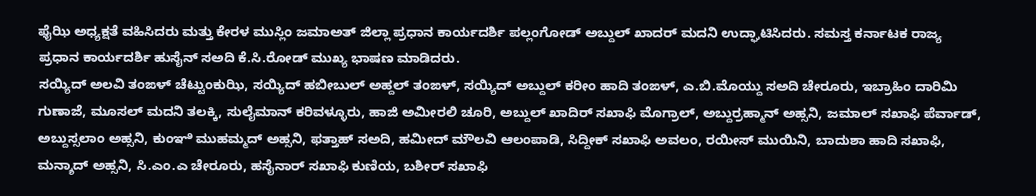ಫೈಝಿ ಅಧ್ಯಕ್ಷತೆ ವಹಿಸಿದರು ಮತ್ತು ಕೇರಳ ಮುಸ್ಲಿಂ ಜಮಾಅತ್ ಜಿಲ್ಲಾ ಪ್ರಧಾನ ಕಾರ್ಯದರ್ಶಿ ಪಲ್ಲಂಗೋಡ್ ಅಬ್ದುಲ್ ಖಾದರ್ ಮದನಿ ಉದ್ಘಾಟಿಸಿದರು. ಸಮಸ್ತ ಕರ್ನಾಟಕ ರಾಜ್ಯ ಪ್ರಧಾನ ಕಾರ್ಯದರ್ಶಿ ಹುಸೈನ್ ಸಅದಿ ಕೆ.ಸಿ.ರೋಡ್ ಮುಖ್ಯ ಭಾಷಣ ಮಾಡಿದರು.
ಸಯ್ಯಿದ್ ಅಲವಿ ತಂಙಳ್ ಚೆಟ್ಟುಂಕುಝಿ, ಸಯ್ಯಿದ್ ಹಬೀಬುಲ್ ಅಹ್ದಲ್ ತಂಙಳ್, ಸಯ್ಯಿದ್ ಅಬ್ದುಲ್ ಕರೀಂ ಹಾದಿ ತಂಙಳ್, ಎ.ಬಿ.ಮೊಯ್ದು ಸಅದಿ ಚೇರೂರು, ಇಬ್ರಾಹಿಂ ದಾರಿಮಿ ಗುಣಾಜೆ, ಮೂಸಲ್ ಮದನಿ ತಲಕ್ಕಿ, ಸುಲೈಮಾನ್ ಕರಿವಳ್ಳೂರು, ಹಾಜಿ ಅಮೀರಲಿ ಚೂರಿ, ಅಬ್ದುಲ್ ಖಾದಿರ್ ಸಖಾಫಿ ಮೊಗ್ರಾಲ್, ಅಬ್ದುರ್ರಹ್ಮಾನ್ ಅಹ್ಸನಿ, ಜಮಾಲ್ ಸಖಾಫಿ ಪೆರ್ವಾಡ್, ಅಬ್ದುಸ್ಸಲಾಂ ಅಹ್ಸನಿ, ಕುಂಞಿ ಮುಹಮ್ಮದ್ ಅಹ್ಸನಿ, ಫತ್ತಾಹ್ ಸಅದಿ, ಹಮೀದ್ ಮೌಲವಿ ಆಲಂಪಾಡಿ, ಸಿದ್ದೀಕ್ ಸಖಾಫಿ ಅವಲಂ, ರಯೀಸ್ ಮುಯಿನಿ, ಬಾದುಶಾ ಹಾದಿ ಸಖಾಫಿ, ಮನ್ಶಾದ್ ಅಹ್ಸನಿ, ಸಿ.ಎಂ.ಎ ಚೇರೂರು, ಹಸೈನಾರ್ ಸಖಾಫಿ ಕುಣಿಯ, ಬಶೀರ್ ಸಖಾಫಿ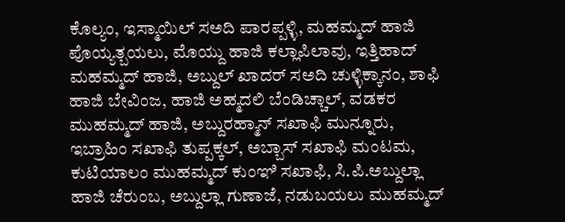ಕೊಲ್ಯಂ, ಇಸ್ಮಾಯಿಲ್ ಸಅದಿ ಪಾರಪ್ಪಳ್ಳಿ, ಮಹಮ್ಮದ್ ಹಾಜಿ ಪೊಯ್ಯತ್ಬಯಲು, ಮೊಯ್ದು ಹಾಜಿ ಕಲ್ಲಾಪಿಲಾವು, ಇತ್ತಿಹಾದ್ ಮಹಮ್ಮದ್ ಹಾಜಿ, ಅಬ್ದುಲ್ ಖಾದರ್ ಸಅದಿ ಚುಳ್ಳಿಕ್ಕಾನಂ, ಶಾಫಿ ಹಾಜಿ ಬೇವಿಂಜ, ಹಾಜಿ ಅಹ್ಮದಲಿ ಬೆಂಡಿಚ್ಚಾಲ್, ವಡಕರ ಮುಹಮ್ಮದ್ ಹಾಜಿ, ಅಬ್ದುರಹ್ಮಾನ್ ಸಖಾಫಿ ಮುನ್ನೂರು, ಇಬ್ರಾಹಿಂ ಸಖಾಫಿ ತುಪ್ಪಕ್ಕಲ್, ಅಬ್ಬಾಸ್ ಸಖಾಫಿ ಮಂಟಮ, ಕುಟಿಯಾಲಂ ಮುಹಮ್ಮದ್ ಕುಂಞಿ ಸಖಾಫಿ, ಸಿ.ಪಿ.ಅಬ್ದುಲ್ಲಾ ಹಾಜಿ ಚೆರುಂಬ, ಅಬ್ದುಲ್ಲಾ ಗುಣಾಜೆ, ನಡುಬಯಲು ಮುಹಮ್ಮದ್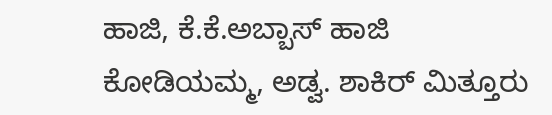ಹಾಜಿ, ಕೆ.ಕೆ.ಅಬ್ಬಾಸ್ ಹಾಜಿ ಕೋಡಿಯಮ್ಮ, ಅಡ್ವ. ಶಾಕಿರ್ ಮಿತ್ತೂರು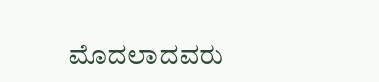ಮೊದಲಾದವರು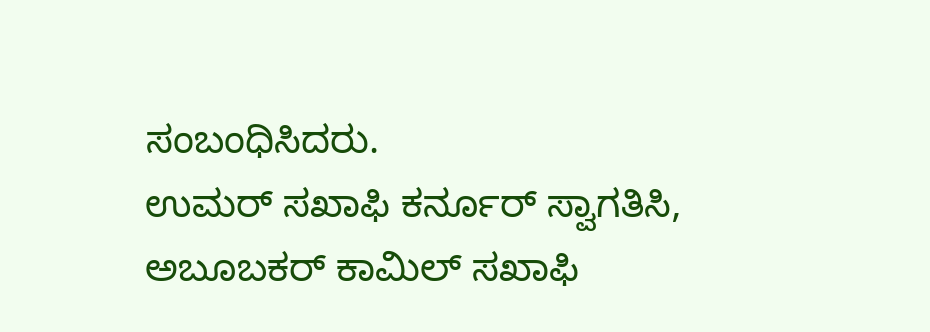ಸಂಬಂಧಿಸಿದರು.
ಉಮರ್ ಸಖಾಫಿ ಕರ್ನೂರ್ ಸ್ವಾಗತಿಸಿ, ಅಬೂಬಕರ್ ಕಾಮಿಲ್ ಸಖಾಫಿ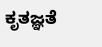ಕೃತಜ್ಞತೆ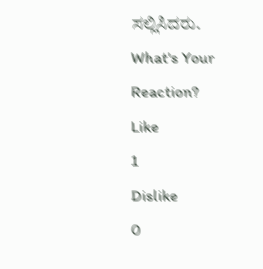ಸಲ್ಲಿಸಿದರು.
What's Your Reaction?
Like
1
Dislike
0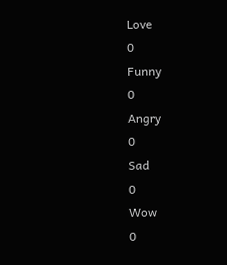Love
0
Funny
0
Angry
0
Sad
0
Wow
0